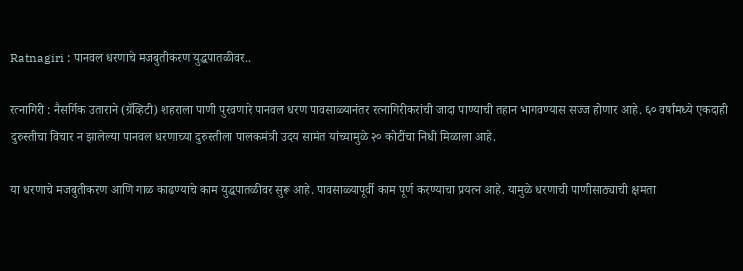Ratnagiri : पानवल धरणाचे मजबुतीकरण युद्धपातळीवर..

रत्नागिरी : नैसर्गिक उताराने (ग्रॅव्हिटी) शहराला पाणी पुरवणारे पानवल धरण पावसाळ्यानंतर रत्नागिरीकरांची जादा पाण्याची तहान भागवण्यास सज्ज होणार आहे. ६० वर्षांमध्ये एकदाही दुरुस्तीचा विचार न झालेल्या पानवल धरणाच्या दुरुस्तीला पालकमंत्री उदय सामंत यांच्यामुळे २० कोटींचा निधी मिळाला आहे.

या धरणाचे मजबुतीकरण आणि गाळ काढण्याचे काम युद्धपातळीवर सुरू आहे. पावसाळ्यापूर्वी काम पूर्ण करण्याचा प्रयत्न आहे. यामुळे धरणाची पाणीसाठ्याची क्षमता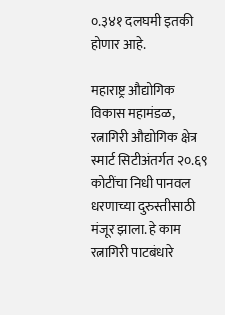०.३४१ दलघमी इतकी होणार आहे.

महाराष्ट्र औद्योगिक विकास महामंडळ, रत्नागिरी औद्योगिक क्षेत्र स्मार्ट सिटीअंतर्गत २०.६९ कोटींचा निधी पानवल धरणाच्या दुरुस्तीसाठी मंजूर झाला. हे काम रत्नागिरी पाटबंधारे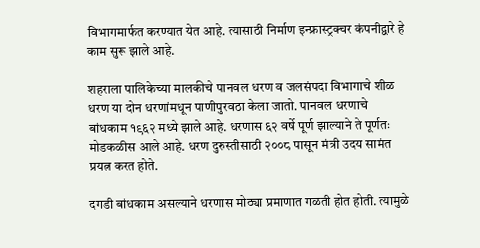विभागमार्फत करण्यात येत आहे. त्यासाठी निर्माण इन्फ्रास्ट्रक्चर कंपनीद्वारे हे काम सुरू झाले आहे.

शहराला पालिकेच्या मालकीचे पानवल धरण व जलसंपदा विभागाचे शीळ धरण या दोन धरणांमधून पाणीपुरवठा केला जातो. पानवल धरणाचे बांधकाम १९६२ मध्ये झाले आहे. धरणास ६२ वर्षे पूर्ण झाल्याने ते पूर्णतः मोडकळीस आले आहे. धरण दुरुस्तीसाठी २००८ पासून मंत्री उदय सामंत प्रयत्न करत होते.

दगडी बांधकाम असल्याने धरणास मोठ्या प्रमाणात गळती होत होती. त्यामुळे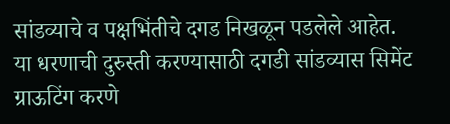सांडव्याचे व पक्षभिंतीचे दगड निखळून पडलेले आहेत. या धरणाची दुरुस्ती करण्यासाठी दगडी सांडव्यास सिमेंट ग्राऊटिंग करणे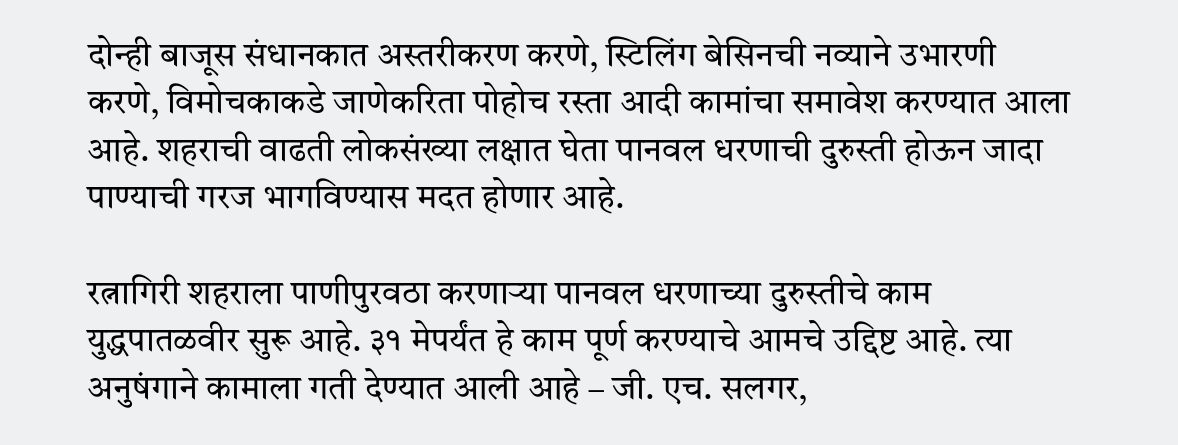दोन्ही बाजूस संधानकात अस्तरीकरण करणे, स्टिलिंग बेसिनची नव्याने उभारणी करणे, विमोचकाकडे जाणेकरिता पोहोच रस्ता आदी कामांचा समावेश करण्यात आला आहे. शहराची वाढती लोकसंख्या लक्षात घेता पानवल धरणाची दुरुस्ती होऊन जादा पाण्याची गरज भागविण्यास मदत होणार आहे.

रत्नागिरी शहराला पाणीपुरवठा करणाऱ्या पानवल धरणाच्या दुरुस्तीचे काम युद्धपातळवीर सुरू आहे. ३१ मेपर्यंत हे काम पूर्ण करण्याचे आमचे उद्दिष्ट आहे. त्या अनुषंगाने कामाला गती देण्यात आली आहे – जी. एच. सलगर,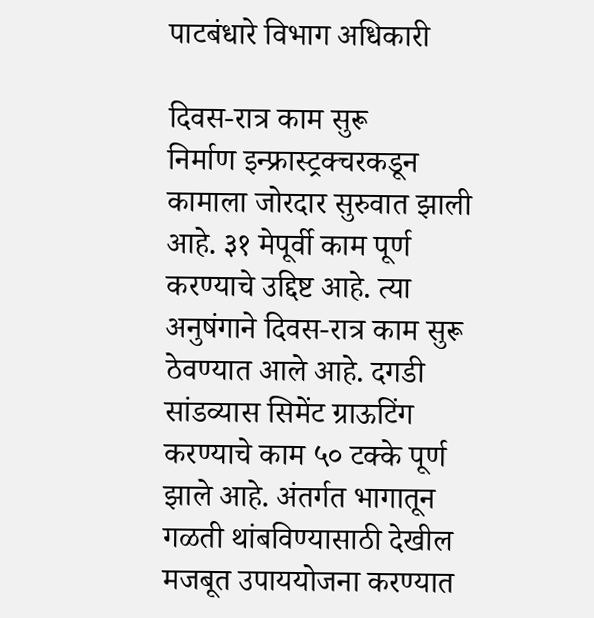पाटबंधारे विभाग अधिकारी

दिवस-रात्र काम सुरू
निर्माण इन्फ्रास्ट्रक्चरकडून कामाला जोरदार सुरुवात झाली आहे. ३१ मेपूर्वी काम पूर्ण करण्याचे उद्दिष्ट आहे. त्या अनुषंगाने दिवस-रात्र काम सुरू ठेवण्यात आले आहे. दगडी सांडव्यास सिमेंट ग्राऊटिंग करण्याचे काम ५० टक्के पूर्ण झाले आहे. अंतर्गत भागातून गळती थांबविण्यासाठी देखील मजबूत उपाययोजना करण्यात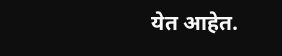येत आहेत.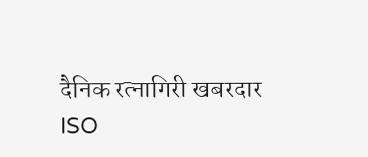दैनिक रत्नागिरी खबरदार
ISO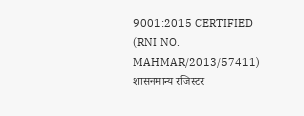9001:2015 CERTIFIED
(RNI NO. MAHMAR/2013/57411)
शासनमान्य रजिस्टर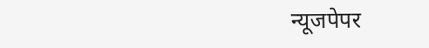न्यूजपेपर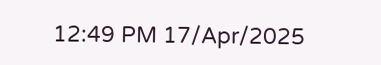12:49 PM 17/Apr/2025